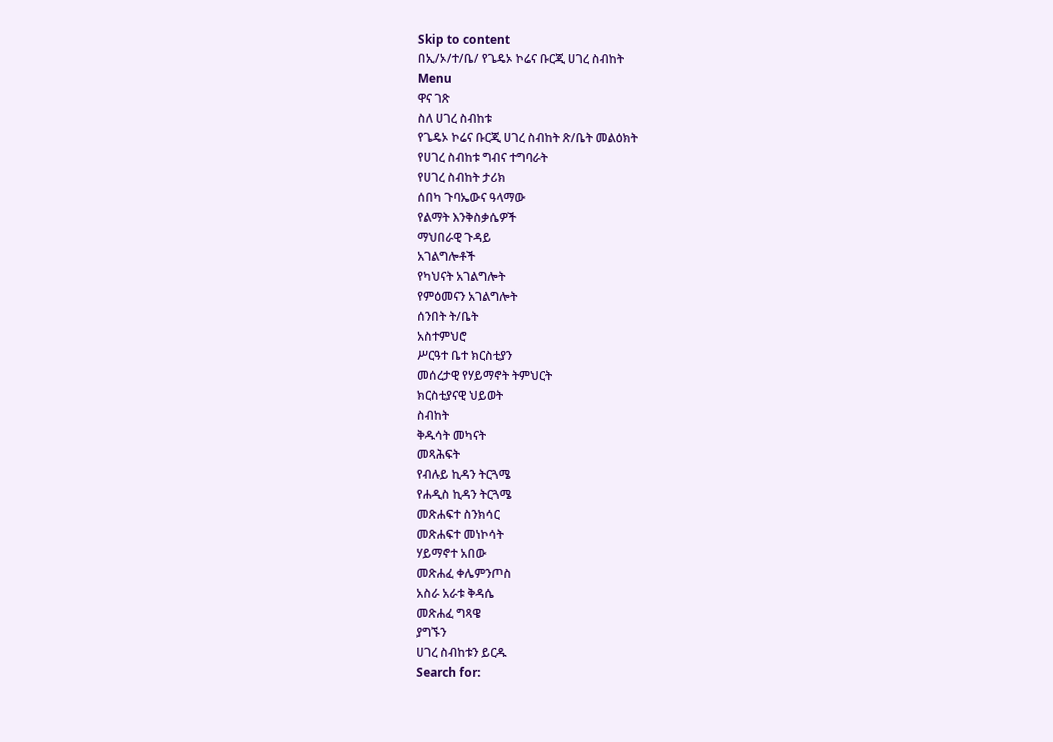Skip to content
በኢ/ኦ/ተ/ቤ/ የጌዴኦ ኮሬና ቡርጂ ሀገረ ስብከት
Menu
ዋና ገጽ
ስለ ሀገረ ስብከቱ
የጌዴኦ ኮሬና ቡርጂ ሀገረ ስብከት ጽ/ቤት መልዕክት
የሀገረ ስብከቱ ግብና ተግባራት
የሀገረ ስብከት ታሪክ
ሰበካ ጉባኤውና ዓላማው
የልማት እንቅስቃሴዎች
ማህበራዊ ጉዳይ
አገልግሎቶች
የካህናት አገልግሎት
የምዕመናን አገልግሎት
ሰንበት ት/ቤት
አስተምህሮ
ሥርዓተ ቤተ ክርስቲያን
መሰረታዊ የሃይማኖት ትምህርት
ክርስቲያናዊ ህይወት
ስብከት
ቅዱሳት መካናት
መጻሕፍት
የብሉይ ኪዳን ትርጓሜ
የሐዲስ ኪዳን ትርጓሜ
መጽሐፍተ ስንክሳር
መጽሐፍተ መነኮሳት
ሃይማኖተ አበው
መጽሐፈ ቀሌምንጦስ
አስራ አራቱ ቅዳሴ
መጽሐፈ ግጻዌ
ያግኙን
ሀገረ ስብከቱን ይርዱ
Search for: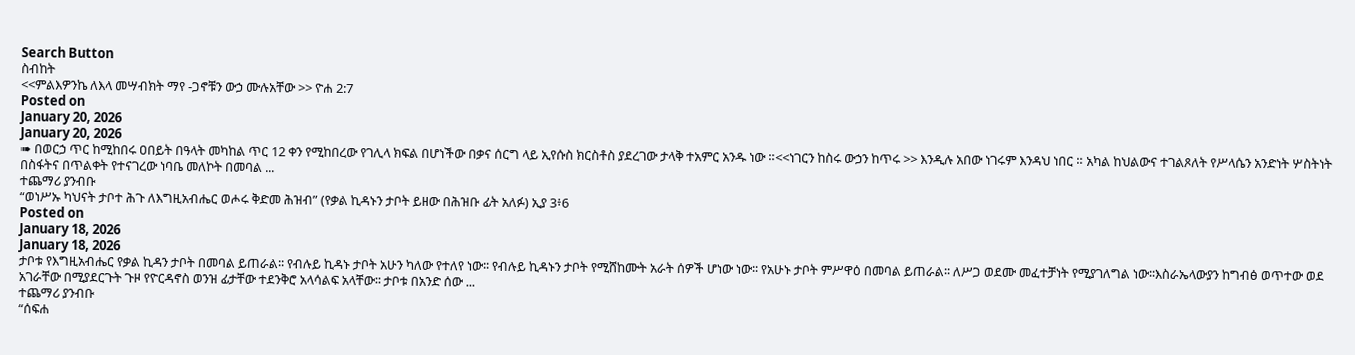Search Button
ስብከት
<<ምልእዎንኬ ለእላ መሣብክት ማየ -ጋኖቹን ውኃ ሙሉአቸው >> ዮሐ 2:7
Posted on
January 20, 2026
January 20, 2026
➠ በወርኃ ጥር ከሚከበሩ ዐበይት በዓላት መካከል ጥር 12 ቀን የሚከበረው የገሊላ ክፍል በሆነችው በቃና ሰርግ ላይ ኢየሱስ ክርስቶስ ያደረገው ታላቅ ተአምር አንዱ ነው ።<<ነገርን ከስሩ ውኃን ከጥሩ >> እንዲሉ አበው ነገሩም እንዳህ ነበር ። አካል ከህልውና ተገልጾለት የሥላሴን አንድነት ሦስትነት በስፋትና በጥልቀት የተናገረው ነባቤ መለኮት በመባል ...
ተጨማሪ ያንብቡ
“ወነሥኡ ካህናት ታቦተ ሕጉ ለእግዚአብሔር ወሖሩ ቅድመ ሕዝብ” (የቃል ኪዳኑን ታቦት ይዘው በሕዝቡ ፊት አለፉ) ኢያ 3፥6
Posted on
January 18, 2026
January 18, 2026
ታቦቱ የእግዚአብሔር የቃል ኪዳን ታቦት በመባል ይጠራል፡፡ የብሉይ ኪዳኑ ታቦት አሁን ካለው የተለየ ነው፡፡ የብሉይ ኪዳኑን ታቦት የሚሸከሙት አራት ሰዎች ሆነው ነው፡፡ የአሁኑ ታቦት ምሥዋዕ በመባል ይጠራል፡፡ ለሥጋ ወደሙ መፈተቻነት የሚያገለግል ነው፡፡እስራኤላውያን ከግብፅ ወጥተው ወደ አገራቸው በሚያደርጉት ጉዞ የዮርዳኖስ ወንዝ ፊታቸው ተደንቅሮ አላሳልፍ አላቸው፡፡ ታቦቱ በአንድ ሰው ...
ተጨማሪ ያንብቡ
“ሰፍሐ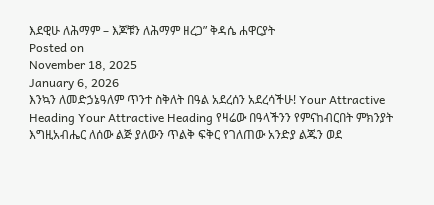እደዊሁ ለሕማም – እጆቹን ለሕማም ዘረጋ” ቅዳሴ ሐዋርያት
Posted on
November 18, 2025
January 6, 2026
እንኳን ለመድኃኔዓለም ጥንተ ስቅለት በዓል አደረሰን አደረሳችሁ! Your Attractive Heading Your Attractive Heading የዛሬው በዓላችንን የምናከብርበት ምክንያት እግዚአብሔር ለሰው ልጅ ያለውን ጥልቅ ፍቅር የገለጠው አንድያ ልጁን ወደ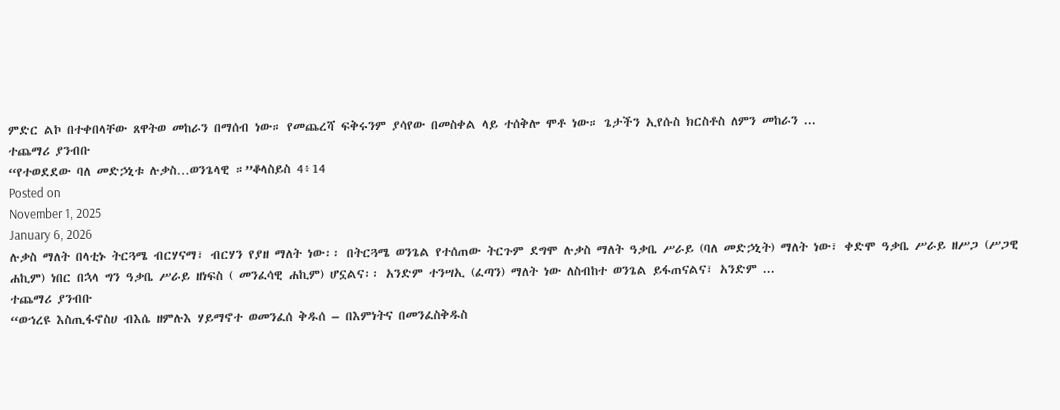ምድር ልኮ በተቀበላቸው ጸዋትወ መከራን በማሰብ ነው። የመጨረሻ ፍቅሩንም ያሳየው በመስቀል ላይ ተሰቅሎ ሞቶ ነው። ጌታችን ኢየሱስ ክርስቶስ ለምን መከራን ...
ተጨማሪ ያንብቡ
“የተወደደው ባለ መድኃኒቱ ሉቃስ…ወንጌላዊ ።”ቆላስይስ 4፥14
Posted on
November 1, 2025
January 6, 2026
ሉቃስ ማለት በላቲኑ ትርጓሜ ብርሃናማ፣ ብርሃን የያዘ ማለት ነው፡፡ በትርጓሜ ወንጌል የተሰጠው ትርጉም ደግሞ ሉቃስ ማለት ዓቃቤ ሥራይ (ባለ መድኃኒት) ማለት ነው፣ ቀድሞ ዓቃቤ ሥራይ ዘሥጋ (ሥጋዊ ሐኪም) ነበር በኋላ ግን ዓቃቤ ሥራይ ዘነፍስ ( መንፈሳዊ ሐኪም) ሆኗልና፡፡ አንድም ተንሣኢ (ፈጣን) ማለት ነው ለስብከተ ወንጌል ይፋጠናልና፣ አንድም ...
ተጨማሪ ያንብቡ
“ወኀረዩ እስጢፋኖስሀ ብእሴ ዘምሉእ ሃይማኖተ ወመንፈሰ ቅዱሰ – በእምነትና በመንፈስቅዱስ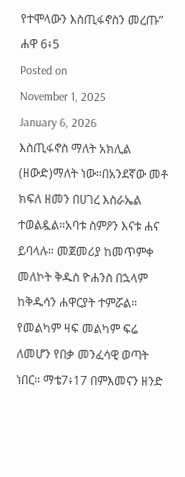የተሞላውን እስጢፋኖስን መረጡ” ሐዋ 6፥5
Posted on
November 1, 2025
January 6, 2026
እስጢፋኖስ ማለት አክሊል (ዘውድ)ማለት ነው።በአንደኛው መቶ ክፍለ ዘመን በሀገረ እስራኤል ተወልዷል።አባቱ ስምዖን እናቱ ሐና ይባላሉ። መጀመሪያ ከመጥምቀ መለኮት ቅዱስ ዮሐንስ በኋላም ከቅዱሳን ሐዋርያት ተምሯል። የመልካም ዛፍ መልካም ፍሬ ለመሆን የበቃ መንፈሳዊ ወጣት ነበር። ማቴ7፥17 በምእመናን ዘንድ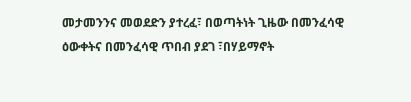መታመንንና መወደድን ያተረፈ፣ በወጣትነት ጊዜው በመንፈሳዊ ዕውቀትና በመንፈሳዊ ጥበብ ያደገ ፣በሃይማኖት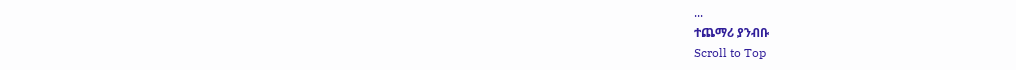...
ተጨማሪ ያንብቡ
Scroll to Top